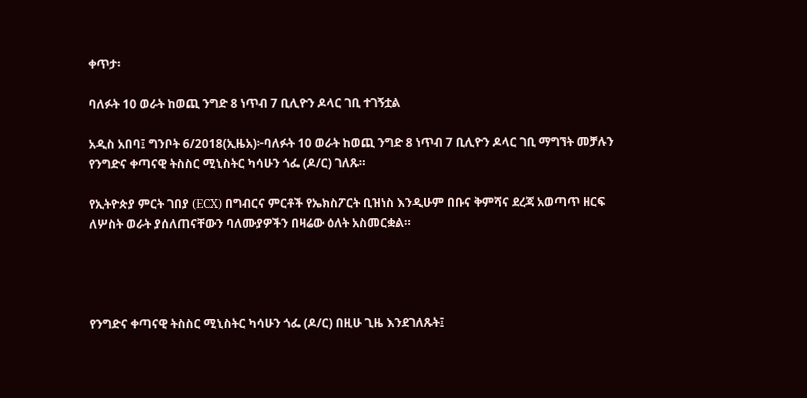ቀጥታ፡

ባለፉት 10 ወራት ከወጪ ንግድ 8 ነጥብ 7 ቢሊዮን ዶላር ገቢ ተገኝቷል

አዲስ አበባ፤ ግንቦት 6/2018(ኢዜአ)፦ባለፉት 10 ወራት ከወጪ ንግድ 8 ነጥብ 7 ቢሊዮን ዶላር ገቢ ማግኘት መቻሉን የንግድና ቀጣናዊ ትስስር ሚኒስትር ካሳሁን ጎፌ (ዶ/ር) ገለጹ።

የኢትዮጵያ ምርት ገበያ (ECX) በግብርና ምርቶች የኤክስፖርት ቢዝነስ እንዲሁም በቡና ቅምሻና ደረጃ አወጣጥ ዘርፍ ለሦስት ወራት ያሰለጠናቸውን ባለሙያዎችን በዛሬው ዕለት አስመርቋል።




የንግድና ቀጣናዊ ትስስር ሚኒስትር ካሳሁን ጎፌ (ዶ/ር) በዚሁ ጊዜ እንደገለጹት፤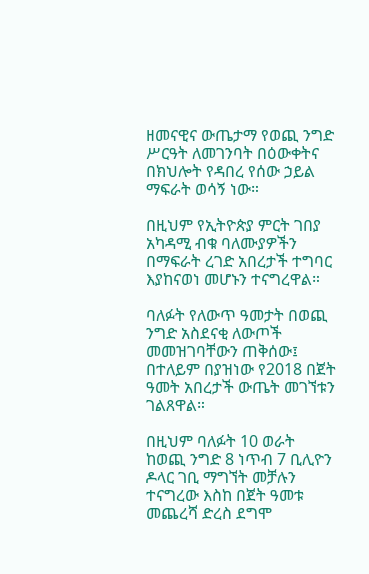ዘመናዊና ውጤታማ የወጪ ንግድ ሥርዓት ለመገንባት በዕውቀትና በክህሎት የዳበረ የሰው ኃይል ማፍራት ወሳኝ ነው።

በዚህም የኢትዮጵያ ምርት ገበያ አካዳሚ ብቁ ባለሙያዎችን በማፍራት ረገድ አበረታች ተግባር እያከናወነ መሆኑን ተናግረዋል።

ባለፉት የለውጥ ዓመታት በወጪ ንግድ አስደናቂ ለውጦች መመዝገባቸውን ጠቅሰው፤ በተለይም በያዝነው የ2018 በጀት ዓመት አበረታች ውጤት መገኘቱን ገልጸዋል።

በዚህም ባለፉት 10 ወራት ከወጪ ንግድ 8 ነጥብ 7 ቢሊዮን ዶላር ገቢ ማግኘት መቻሉን ተናግረው እስከ በጀት ዓመቱ መጨረሻ ድረስ ደግሞ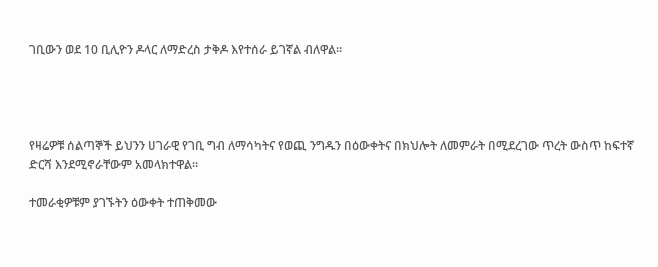ገቢውን ወደ 10 ቢሊዮን ዶላር ለማድረስ ታቅዶ እየተሰራ ይገኛል ብለዋል፡፡




የዛሬዎቹ ሰልጣኞች ይህንን ሀገራዊ የገቢ ግብ ለማሳካትና የወጪ ንግዱን በዕውቀትና በክህሎት ለመምራት በሚደረገው ጥረት ውስጥ ከፍተኛ ድርሻ እንደሚኖራቸውም አመላክተዋል።

ተመራቂዎቹም ያገኙትን ዕውቀት ተጠቅመው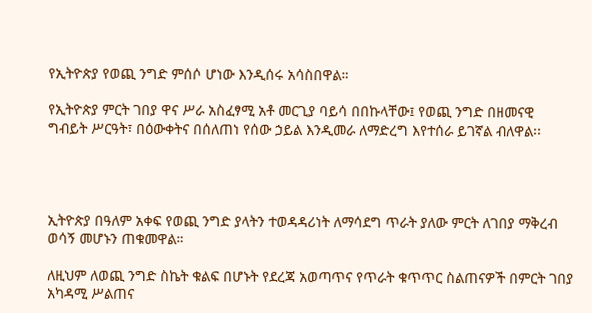የኢትዮጵያ የወጪ ንግድ ምሰሶ ሆነው እንዲሰሩ አሳስበዋል።

የኢትዮጵያ ምርት ገበያ ዋና ሥራ አስፈፃሚ አቶ መርጊያ ባይሳ በበኩላቸው፤ የወጪ ንግድ በዘመናዊ ግብይት ሥርዓት፣ በዕውቀትና በሰለጠነ የሰው ኃይል እንዲመራ ለማድረግ እየተሰራ ይገኛል ብለዋል፡፡




ኢትዮጵያ በዓለም አቀፍ የወጪ ንግድ ያላትን ተወዳዳሪነት ለማሳደግ ጥራት ያለው ምርት ለገበያ ማቅረብ ወሳኝ መሆኑን ጠቁመዋል።

ለዚህም ለወጪ ንግድ ስኬት ቁልፍ በሆኑት የደረጃ አወጣጥና የጥራት ቁጥጥር ስልጠናዎች በምርት ገበያ አካዳሚ ሥልጠና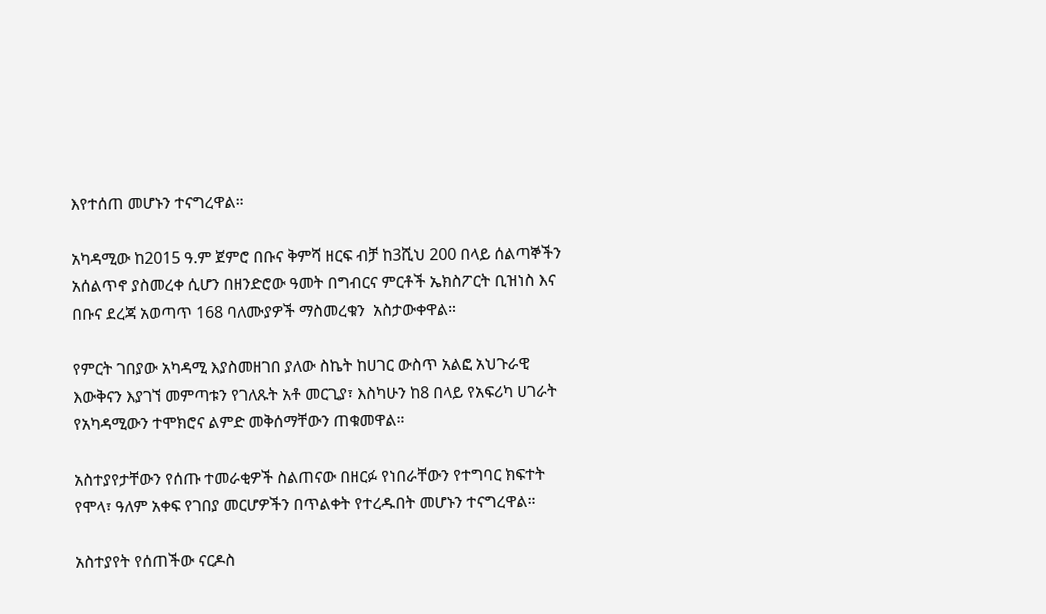እየተሰጠ መሆኑን ተናግረዋል።

አካዳሚው ከ2015 ዓ.ም ጀምሮ በቡና ቅምሻ ዘርፍ ብቻ ከ3ሺህ 200 በላይ ሰልጣኞችን አሰልጥኖ ያስመረቀ ሲሆን በዘንድሮው ዓመት በግብርና ምርቶች ኤክስፖርት ቢዝነስ እና በቡና ደረጃ አወጣጥ 168 ባለሙያዎች ማስመረቁን  አስታውቀዋል።

የምርት ገበያው አካዳሚ እያስመዘገበ ያለው ስኬት ከሀገር ውስጥ አልፎ አህጉራዊ እውቅናን እያገኘ መምጣቱን የገለጹት አቶ መርጊያ፣ እስካሁን ከ8 በላይ የአፍሪካ ሀገራት የአካዳሚውን ተሞክሮና ልምድ መቅሰማቸውን ጠቁመዋል።

አስተያየታቸውን የሰጡ ተመራቂዎች ስልጠናው በዘርፉ የነበራቸውን የተግባር ክፍተት የሞላ፣ ዓለም አቀፍ የገበያ መርሆዎችን በጥልቀት የተረዱበት መሆኑን ተናግረዋል።

አስተያየት የሰጠችው ናርዶስ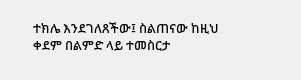ተክሌ እንደገለጸችው፤ ስልጠናው ከዚህ ቀደም በልምድ ላይ ተመስርታ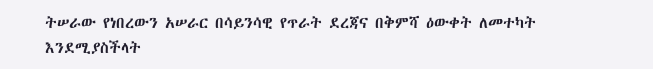ትሠራው የነበረውን አሠራር በሳይንሳዊ የጥራት ደረጃና በቅምሻ ዕውቀት ለመተካት እንደሚያስችላት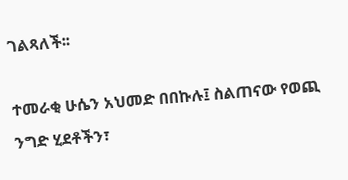ገልጻለች፡፡

ተመራቂ ሁሴን አህመድ በበኩሉ፤ ስልጠናው የወጪ ንግድ ሂደቶችን፣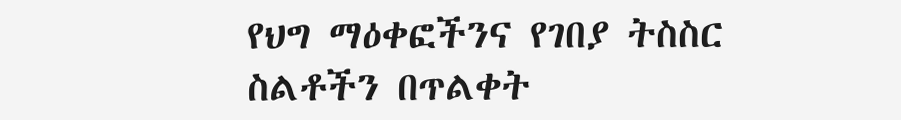የህግ ማዕቀፎችንና የገበያ ትስስር ስልቶችን በጥልቀት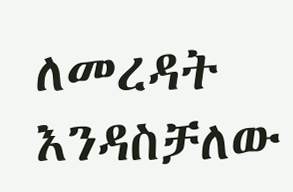ለመረዳት እንዳስቻለው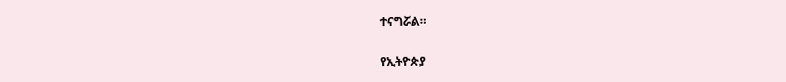ተናግሯል።

የኢትዮጵያ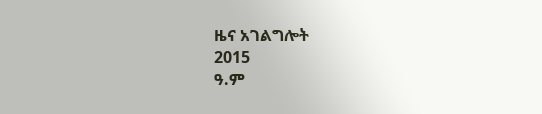ዜና አገልግሎት
2015
ዓ.ም